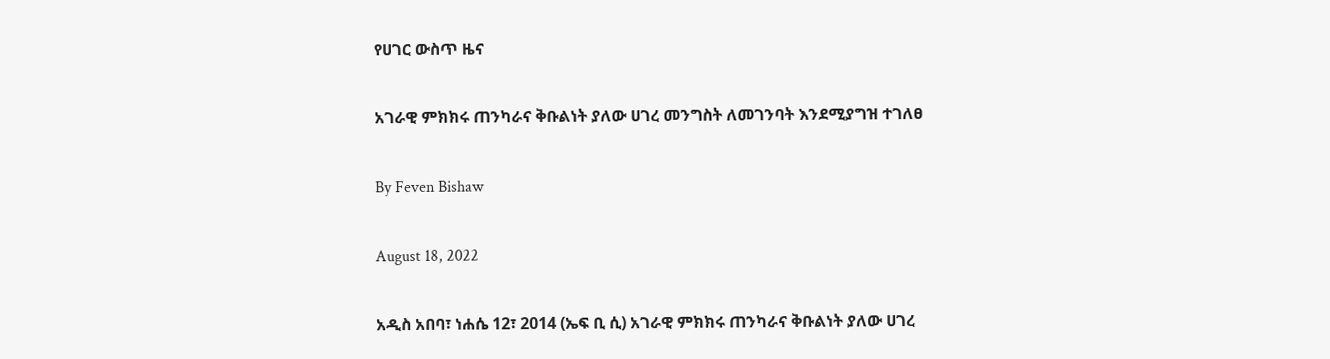የሀገር ውስጥ ዜና

አገራዊ ምክክሩ ጠንካራና ቅቡልነት ያለው ሀገረ መንግስት ለመገንባት እንደሚያግዝ ተገለፀ

By Feven Bishaw

August 18, 2022

አዲስ አበባ፣ ነሐሴ 12፣ 2014 (ኤፍ ቢ ሲ) አገራዊ ምክክሩ ጠንካራና ቅቡልነት ያለው ሀገረ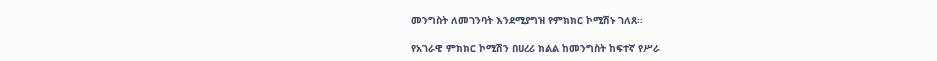መንግስት ለመገንባት እንደሚያግዝ የምክክር ኮሚሽኑ ገለጸ፡፡

የአገራዊ ምክክር ኮሚሽን በሀረሪ ክልል ከመንግስት ከፍተኛ የሥራ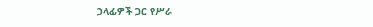ኃላፊዎች ጋር የሥራ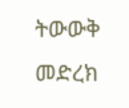ትውውቅ መድረክ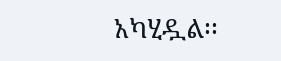አካሂዷል፡፡